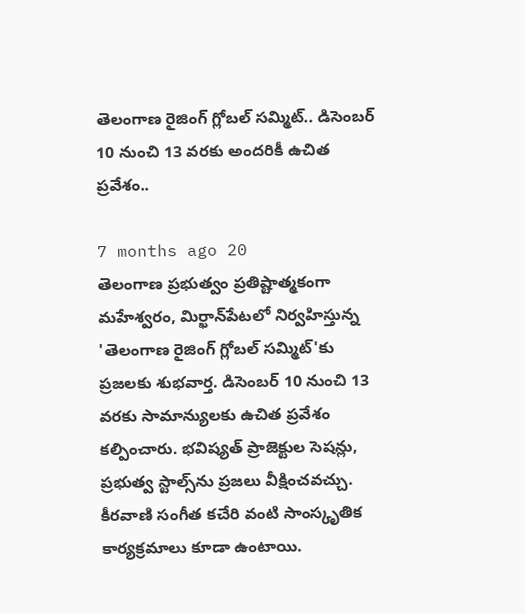తెలంగాణ రైజింగ్ గ్లోబల్ సమ్మిట్.. డిసెంబర్ 10 నుంచి 13 వరకు అందరికీ ఉచిత ప్రవేశం..

7 months ago 20
తెలంగాణ ప్రభుత్వం ప్రతిష్టాత్మకంగా మహేశ్వరం, మిర్ఖాన్‌పేటలో నిర్వహిస్తున్న 'తెలంగాణ రైజింగ్ గ్లోబల్ సమ్మిట్'కు ప్రజలకు శుభవార్త. డిసెంబర్ 10 నుంచి 13 వరకు సామాన్యులకు ఉచిత ప్రవేశం కల్పించారు. భవిష్యత్ ప్రాజెక్టుల సెషన్లు, ప్రభుత్వ స్టాల్స్‌ను ప్రజలు వీక్షించవచ్చు. కీరవాణి సంగీత కచేరి వంటి సాంస్కృతిక కార్యక్రమాలు కూడా ఉంటాయి.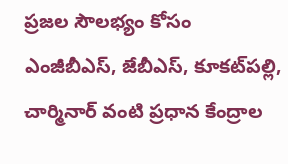ప్రజల సౌలభ్యం కోసం ఎంజీబీఎస్, జేబీఎస్, కూకట్‌పల్లి, చార్మినార్ వంటి ప్రధాన కేంద్రాల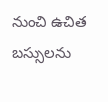నుంచి ఉచిత బస్సులను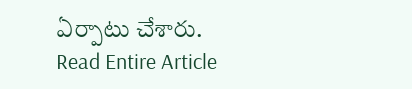ఏర్పాటు చేశారు.
Read Entire Article